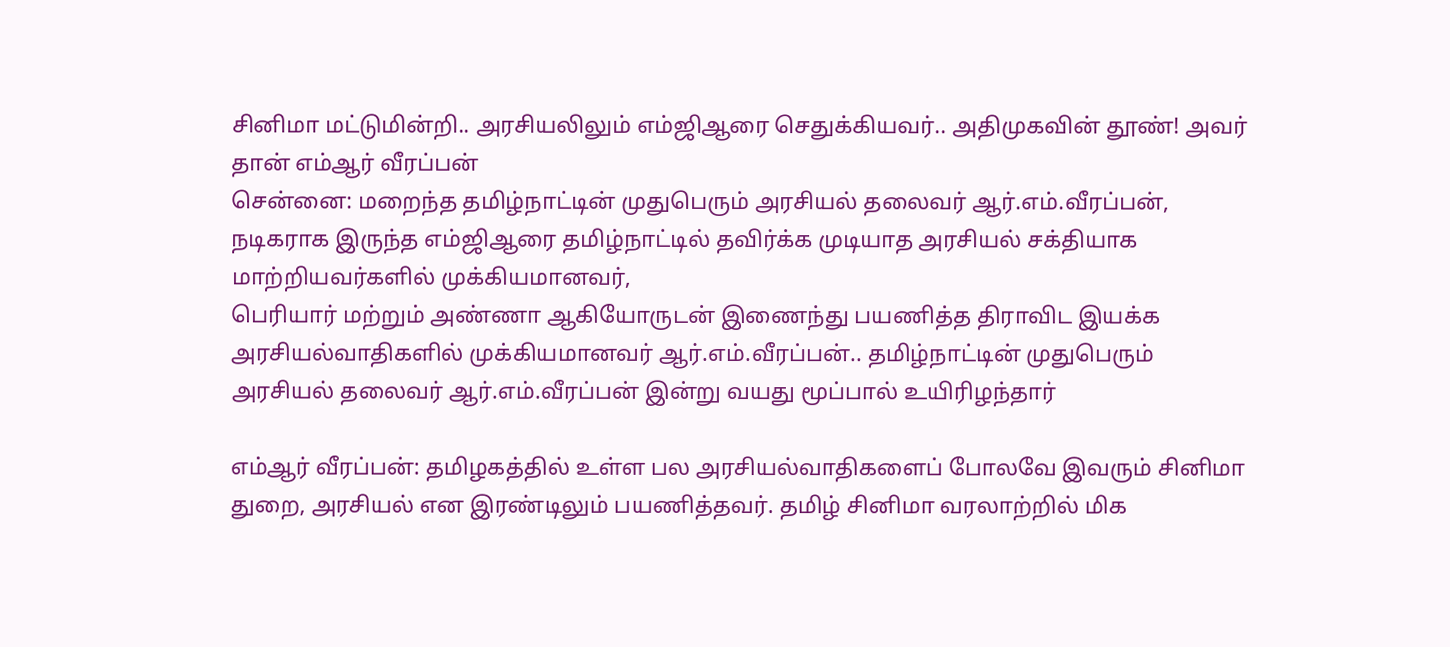சினிமா மட்டுமின்றி.. அரசியலிலும் எம்ஜிஆரை செதுக்கியவர்.. அதிமுகவின் தூண்! அவர் தான் எம்ஆர் வீரப்பன்
சென்னை: மறைந்த தமிழ்நாட்டின் முதுபெரும் அரசியல் தலைவர் ஆர்.எம்.வீரப்பன், நடிகராக இருந்த எம்ஜிஆரை தமிழ்நாட்டில் தவிர்க்க முடியாத அரசியல் சக்தியாக மாற்றியவர்களில் முக்கியமானவர்,
பெரியார் மற்றும் அண்ணா ஆகியோருடன் இணைந்து பயணித்த திராவிட இயக்க அரசியல்வாதிகளில் முக்கியமானவர் ஆர்.எம்.வீரப்பன்.. தமிழ்நாட்டின் முதுபெரும் அரசியல் தலைவர் ஆர்.எம்.வீரப்பன் இன்று வயது மூப்பால் உயிரிழந்தார்

எம்ஆர் வீரப்பன்: தமிழகத்தில் உள்ள பல அரசியல்வாதிகளைப் போலவே இவரும் சினிமா துறை, அரசியல் என இரண்டிலும் பயணித்தவர். தமிழ் சினிமா வரலாற்றில் மிக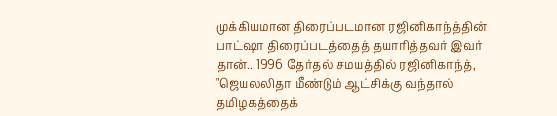முக்கியமான திரைப்படமான ரஜினிகாந்த்தின் பாட்ஷா திரைப்படத்தைத் தயாரித்தவர் இவர் தான்.. 1996 தேர்தல் சமயத்தில் ரஜினிகாந்த், "ஜெயலலிதா மீண்டும் ஆட்சிக்கு வந்தால் தமிழகத்தைக்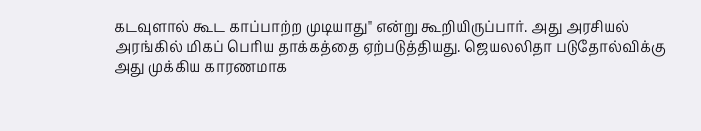கடவுளால் கூட காப்பாற்ற முடியாது" என்று கூறியிருப்பார். அது அரசியல் அரங்கில் மிகப் பெரிய தாக்கத்தை ஏற்படுத்தியது. ஜெயலலிதா படுதோல்விக்கு அது முக்கிய காரணமாக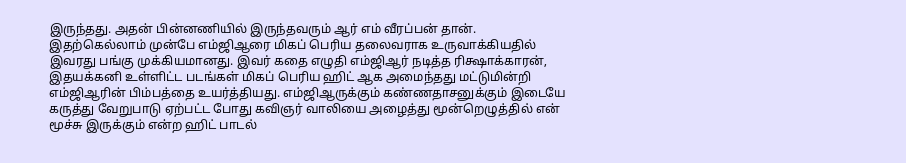இருந்தது. அதன் பின்னணியில் இருந்தவரும் ஆர் எம் வீரப்பன் தான்.
இதற்கெல்லாம் முன்பே எம்ஜிஆரை மிகப் பெரிய தலைவராக உருவாக்கியதில் இவரது பங்கு முக்கியமானது. இவர் கதை எழுதி எம்ஜிஆர் நடித்த ரிக்ஷாக்காரன், இதயக்கனி உள்ளிட்ட படங்கள் மிகப் பெரிய ஹிட் ஆக அமைந்தது மட்டுமின்றி எம்ஜிஆரின் பிம்பத்தை உயர்த்தியது. எம்ஜிஆருக்கும் கண்ணதாசனுக்கும் இடையே கருத்து வேறுபாடு ஏற்பட்ட போது கவிஞர் வாலியை அழைத்து மூன்றெழுத்தில் என் மூச்சு இருக்கும் என்ற ஹிட் பாடல்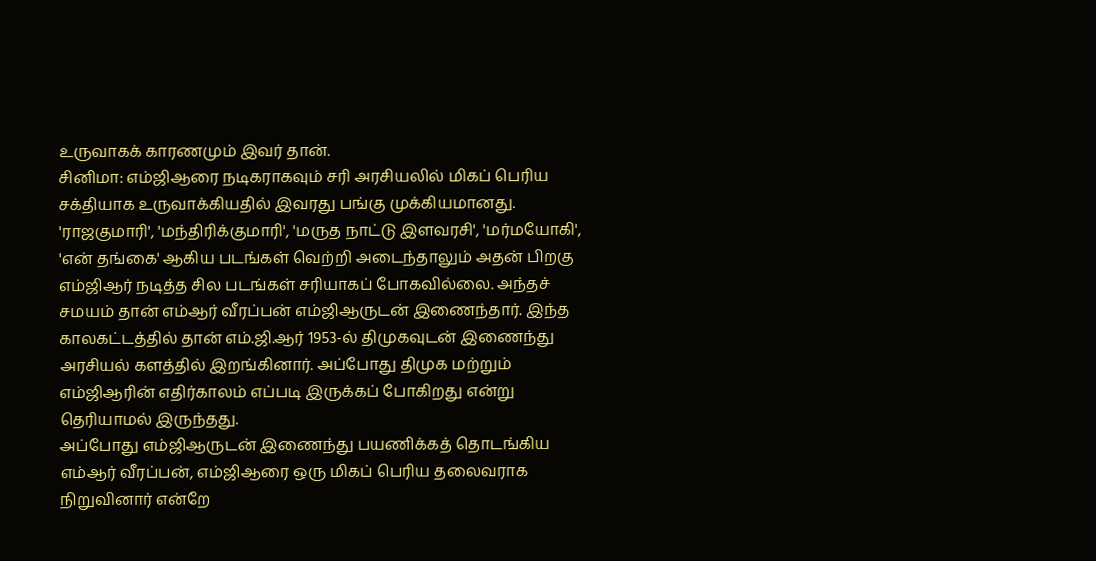உருவாகக் காரணமும் இவர் தான்.
சினிமா: எம்ஜிஆரை நடிகராகவும் சரி அரசியலில் மிகப் பெரிய சக்தியாக உருவாக்கியதில் இவரது பங்கு முக்கியமானது. 'ராஜகுமாரி', 'மந்திரிக்குமாரி', 'மருத நாட்டு இளவரசி', 'மர்மயோகி', 'என் தங்கை' ஆகிய படங்கள் வெற்றி அடைந்தாலும் அதன் பிறகு எம்ஜிஆர் நடித்த சில படங்கள் சரியாகப் போகவில்லை. அந்தச் சமயம் தான் எம்ஆர் வீரப்பன் எம்ஜிஆருடன் இணைந்தார். இந்த காலகட்டத்தில் தான் எம்.ஜி.ஆர் 1953-ல் திமுகவுடன் இணைந்து அரசியல் களத்தில் இறங்கினார். அப்போது திமுக மற்றும் எம்ஜிஆரின் எதிர்காலம் எப்படி இருக்கப் போகிறது என்று தெரியாமல் இருந்தது.
அப்போது எம்ஜிஆருடன் இணைந்து பயணிக்கத் தொடங்கிய எம்ஆர் வீரப்பன், எம்ஜிஆரை ஒரு மிகப் பெரிய தலைவராக நிறுவினார் என்றே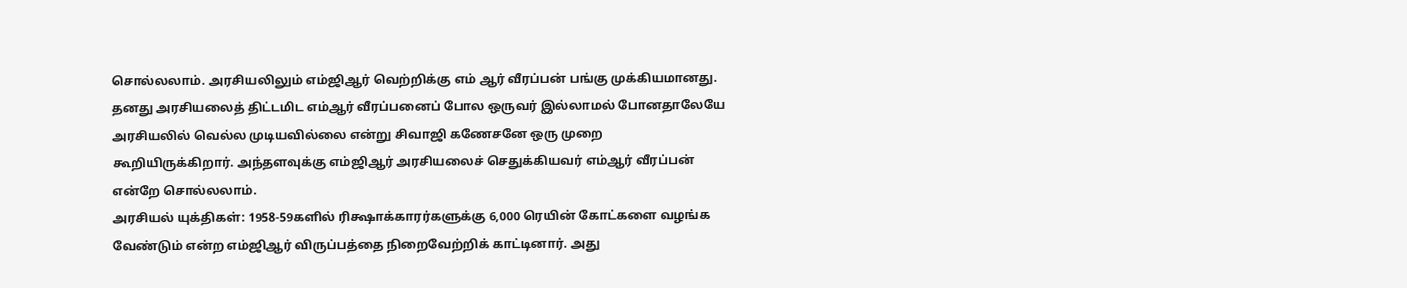சொல்லலாம். அரசியலிலும் எம்ஜிஆர் வெற்றிக்கு எம் ஆர் வீரப்பன் பங்கு முக்கியமானது. தனது அரசியலைத் திட்டமிட எம்ஆர் வீரப்பனைப் போல ஒருவர் இல்லாமல் போனதாலேயே அரசியலில் வெல்ல முடியவில்லை என்று சிவாஜி கணேசனே ஒரு முறை கூறியிருக்கிறார். அந்தளவுக்கு எம்ஜிஆர் அரசியலைச் செதுக்கியவர் எம்ஆர் வீரப்பன் என்றே சொல்லலாம்.
அரசியல் யுக்திகள்: 1958-59களில் ரிக்ஷாக்காரர்களுக்கு 6,000 ரெயின் கோட்களை வழங்க வேண்டும் என்ற எம்ஜிஆர் விருப்பத்தை நிறைவேற்றிக் காட்டினார். அது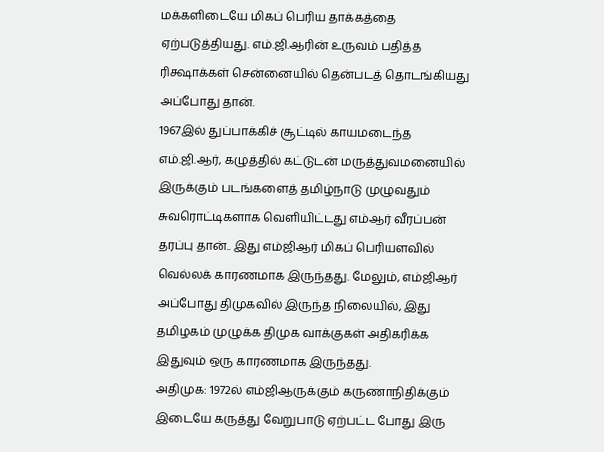மக்களிடையே மிகப் பெரிய தாக்கத்தை ஏற்படுத்தியது. எம்.ஜி.ஆரின் உருவம் பதித்த ரிக்ஷாக்கள் சென்னையில் தென்படத் தொடங்கியது அப்போது தான்.
1967இல் துப்பாக்கிச் சூட்டில் காயமடைந்த எம்.ஜி.ஆர், கழுத்தில் கட்டுடன் மருத்துவமனையில் இருக்கும் படங்களைத் தமிழ்நாடு முழுவதும் சுவரொட்டிகளாக வெளியிட்டது எம்ஆர் வீரப்பன் தரப்பு தான்.. இது எம்ஜிஆர் மிகப் பெரியளவில் வெல்லக் காரணமாக இருந்தது. மேலும், எம்ஜிஆர் அப்போது திமுகவில் இருந்த நிலையில், இது தமிழகம் முழுக்க திமுக வாக்குகள் அதிகரிக்க இதுவும் ஒரு காரணமாக இருந்தது.
அதிமுக: 1972ல் எம்ஜிஆருக்கும் கருணாநிதிக்கும் இடையே கருத்து வேறுபாடு ஏற்பட்ட போது இரு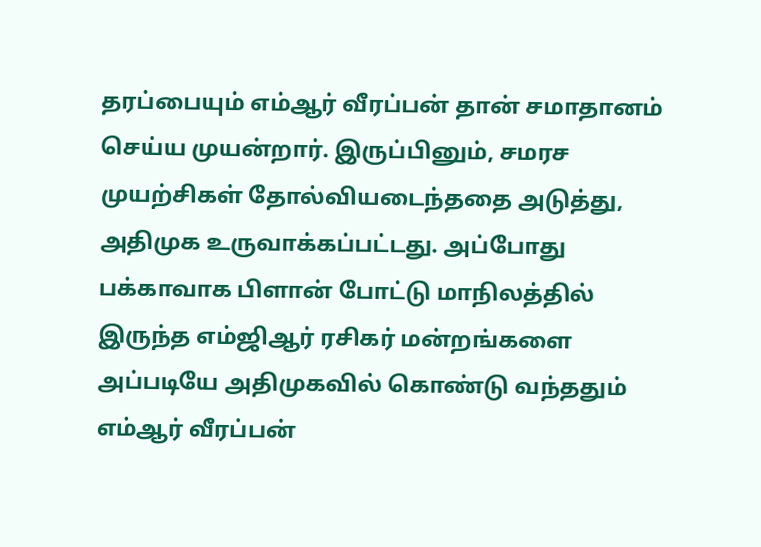தரப்பையும் எம்ஆர் வீரப்பன் தான் சமாதானம் செய்ய முயன்றார். இருப்பினும், சமரச முயற்சிகள் தோல்வியடைந்ததை அடுத்து, அதிமுக உருவாக்கப்பட்டது. அப்போது பக்காவாக பிளான் போட்டு மாநிலத்தில் இருந்த எம்ஜிஆர் ரசிகர் மன்றங்களை அப்படியே அதிமுகவில் கொண்டு வந்ததும் எம்ஆர் வீரப்பன்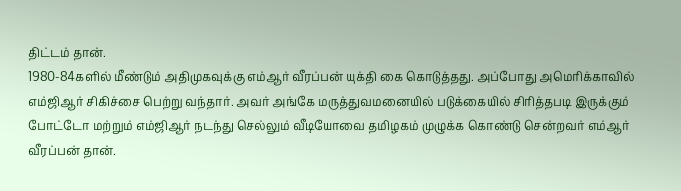திட்டம் தான்.
1980-84களில் மீண்டும் அதிமுகவுக்கு எம்ஆர் வீரப்பன் யுக்தி கை கொடுத்தது. அப்போது அமெரிக்காவில் எம்ஜிஆர் சிகிச்சை பெற்று வந்தார். அவர் அங்கே மருத்துவமனையில் படுக்கையில் சிரித்தபடி இருக்கும் போட்டோ மற்றும் எம்ஜிஆர் நடந்து செல்லும் வீடியோவை தமிழகம் முழுக்க கொண்டு சென்றவர் எம்ஆர் வீரப்பன் தான்.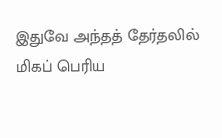இதுவே அந்தத் தேர்தலில் மிகப் பெரிய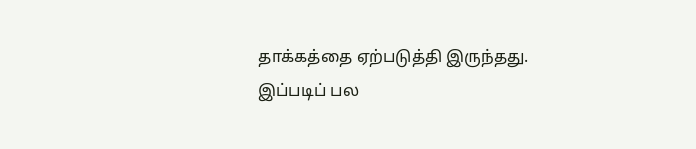தாக்கத்தை ஏற்படுத்தி இருந்தது.
இப்படிப் பல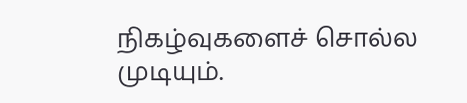நிகழ்வுகளைச் சொல்ல முடியும்.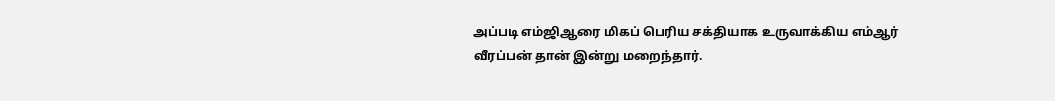அப்படி எம்ஜிஆரை மிகப் பெரிய சக்தியாக உருவாக்கிய எம்ஆர் வீரப்பன் தான் இன்று மறைந்தார்.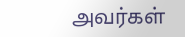அவர்கள்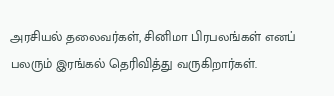அரசியல் தலைவர்கள், சினிமா பிரபலங்கள் எனப் பலரும் இரங்கல் தெரிவித்து வருகிறார்கள்.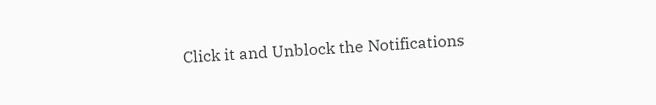Click it and Unblock the Notifications